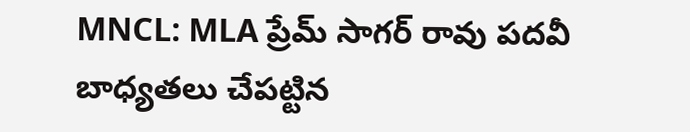MNCL: MLA ప్రేమ్ సాగర్ రావు పదవీ బాధ్యతలు చేపట్టిన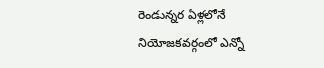రెండున్నర ఏళ్లలోనే నియోజకవర్గంలో ఎన్నో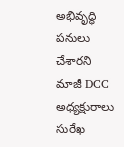అభివృద్ధి పనులు చేశారని మాజీ DCC అధ్యక్షురాలు సురేఖ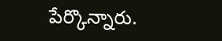పేర్కొన్నారు.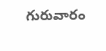గురువారం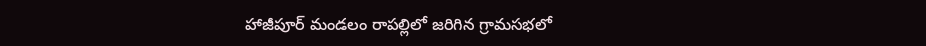హాజీపూర్ మండలం రాపల్లిలో జరిగిన గ్రామసభలో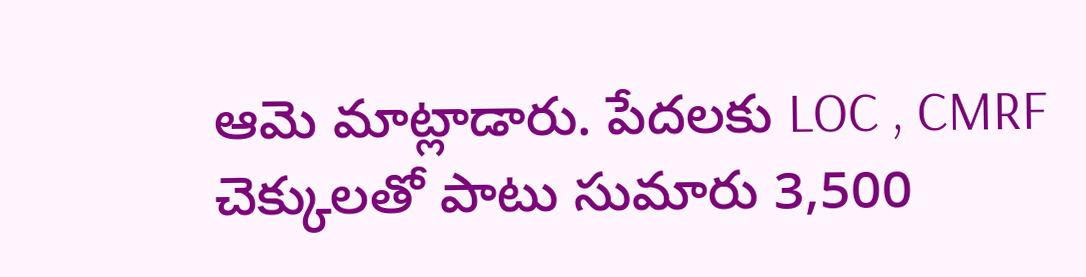ఆమె మాట్లాడారు. పేదలకు LOC , CMRF చెక్కులతో పాటు సుమారు 3,500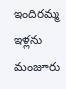ఇందిరమ్మ ఇళ్లను మంజూరు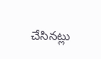చేసినట్లు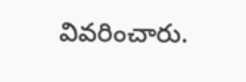వివరించారు.